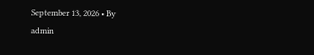September 13, 2026 • By
admin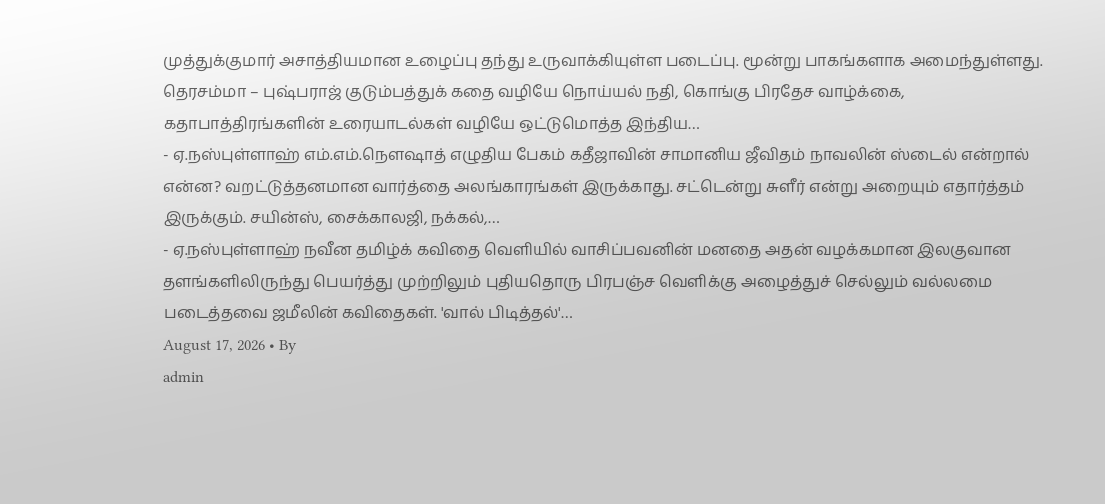முத்துக்குமார் அசாத்தியமான உழைப்பு தந்து உருவாக்கியுள்ள படைப்பு. மூன்று பாகங்களாக அமைந்துள்ளது. தெரசம்மா – புஷ்பராஜ் குடும்பத்துக் கதை வழியே நொய்யல் நதி, கொங்கு பிரதேச வாழ்க்கை, கதாபாத்திரங்களின் உரையாடல்கள் வழியே ஒட்டுமொத்த இந்திய…
- ஏ.நஸ்புள்ளாஹ் எம்.எம்.நௌஷாத் எழுதிய பேகம் கதீஜாவின் சாமானிய ஜீவிதம் நாவலின் ஸ்டைல் என்றால் என்ன? வறட்டுத்தனமான வார்த்தை அலங்காரங்கள் இருக்காது. சட்டென்று சுளீர் என்று அறையும் எதார்த்தம் இருக்கும். சயின்ஸ், சைக்காலஜி, நக்கல்,…
- ஏ.நஸ்புள்ளாஹ் நவீன தமிழ்க் கவிதை வெளியில் வாசிப்பவனின் மனதை அதன் வழக்கமான இலகுவான தளங்களிலிருந்து பெயர்த்து முற்றிலும் புதியதொரு பிரபஞ்ச வெளிக்கு அழைத்துச் செல்லும் வல்லமை படைத்தவை ஜமீலின் கவிதைகள். 'வால் பிடித்தல்'…
August 17, 2026 • By
admin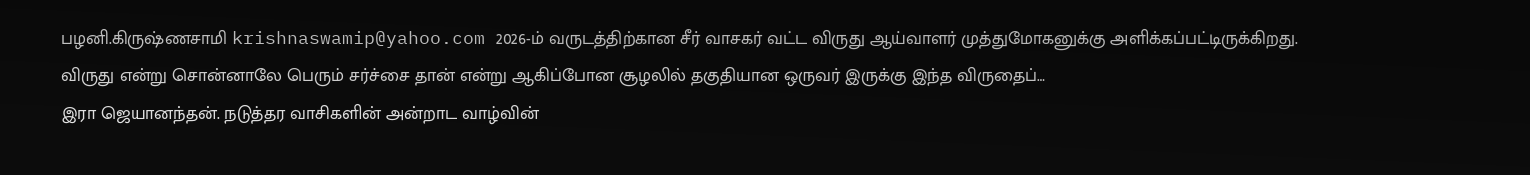பழனி.கிருஷ்ணசாமி krishnaswamip@yahoo.com 2026-ம் வருடத்திற்கான சீர் வாசகர் வட்ட விருது ஆய்வாளர் முத்துமோகனுக்கு அளிக்கப்பட்டிருக்கிறது. விருது என்று சொன்னாலே பெரும் சர்ச்சை தான் என்று ஆகிப்போன சூழலில் தகுதியான ஒருவர் இருக்கு இந்த விருதைப்…
இரா ஜெயானந்தன். நடுத்தர வாசிகளின் அன்றாட வாழ்வின்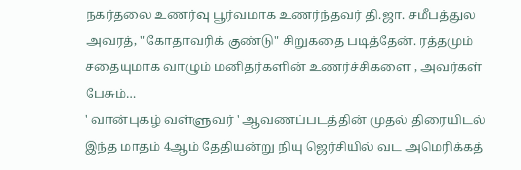நகர்தலை உணர்வு பூர்வமாக உணர்ந்தவர் தி.ஜா. சமீபத்துல அவரத், "கோதாவரிக் குண்டு" சிறுகதை படித்தேன். ரத்தமும் சதையுமாக வாழும் மனிதர்களின் உணர்ச்சிகளை , அவர்கள் பேசும்…
' வான்புகழ் வள்ளுவர் ' ஆவணப்படத்தின் முதல் திரையிடல் இந்த மாதம் 4ஆம் தேதியன்று நியு ஜெர்சியில் வட அமெரிக்கத்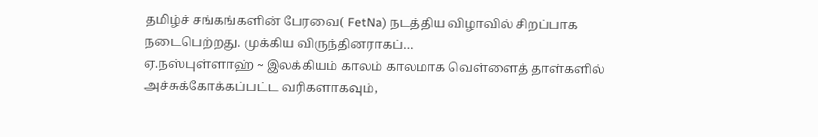தமிழ்ச் சங்கங்களின் பேரவை( FetNa) நடத்திய விழாவில் சிறப்பாக நடைபெற்றது. முக்கிய விருந்தினராகப்…
ஏ.நஸ்புள்ளாஹ் ~ இலக்கியம் காலம் காலமாக வெள்ளைத் தாள்களில் அச்சுக்கோக்கப்பட்ட வரிகளாகவும்,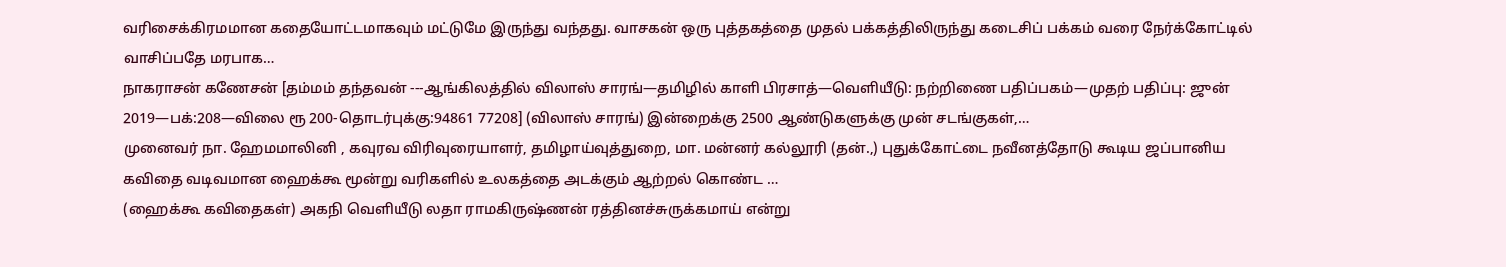வரிசைக்கிரமமான கதையோட்டமாகவும் மட்டுமே இருந்து வந்தது. வாசகன் ஒரு புத்தகத்தை முதல் பக்கத்திலிருந்து கடைசிப் பக்கம் வரை நேர்க்கோட்டில் வாசிப்பதே மரபாக…
நாகராசன் கணேசன் [தம்மம் தந்தவன் ---ஆங்கிலத்தில் விலாஸ் சாரங்—தமிழில் காளி பிரசாத்—வெளியீடு: நற்றிணை பதிப்பகம்—முதற் பதிப்பு: ஜுன் 2019—பக்:208—விலை ரூ 200-தொடர்புக்கு:94861 77208] (விலாஸ் சாரங்) இன்றைக்கு 2500 ஆண்டுகளுக்கு முன் சடங்குகள்,…
முனைவர் நா. ஹேமமாலினி , கவுரவ விரிவுரையாளர், தமிழாய்வுத்துறை, மா. மன்னர் கல்லூரி (தன்.,) புதுக்கோட்டை நவீனத்தோடு கூடிய ஜப்பானிய கவிதை வடிவமான ஹைக்கூ மூன்று வரிகளில் உலகத்தை அடக்கும் ஆற்றல் கொண்ட …
(ஹைக்கூ கவிதைகள்) அகநி வெளியீடு லதா ராமகிருஷ்ணன் ரத்தினச்சுருக்கமாய் என்று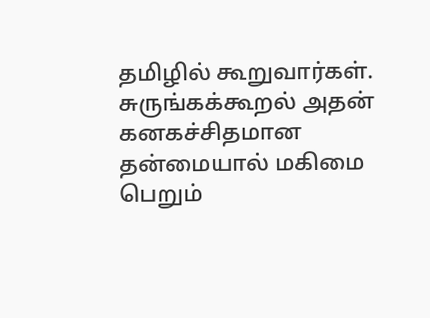தமிழில் கூறுவார்கள். சுருங்கக்கூறல் அதன் கனகச்சிதமான தன்மையால் மகிமை பெறும்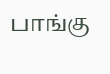பாங்கு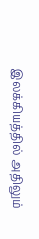இலக்கியத்தில் அதிலும்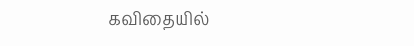கவிதையில்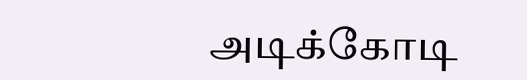அடிக்கோடி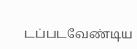டப்படவேண்டிய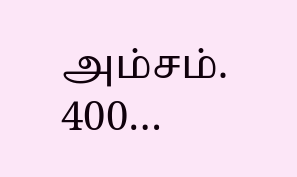அம்சம். 400…